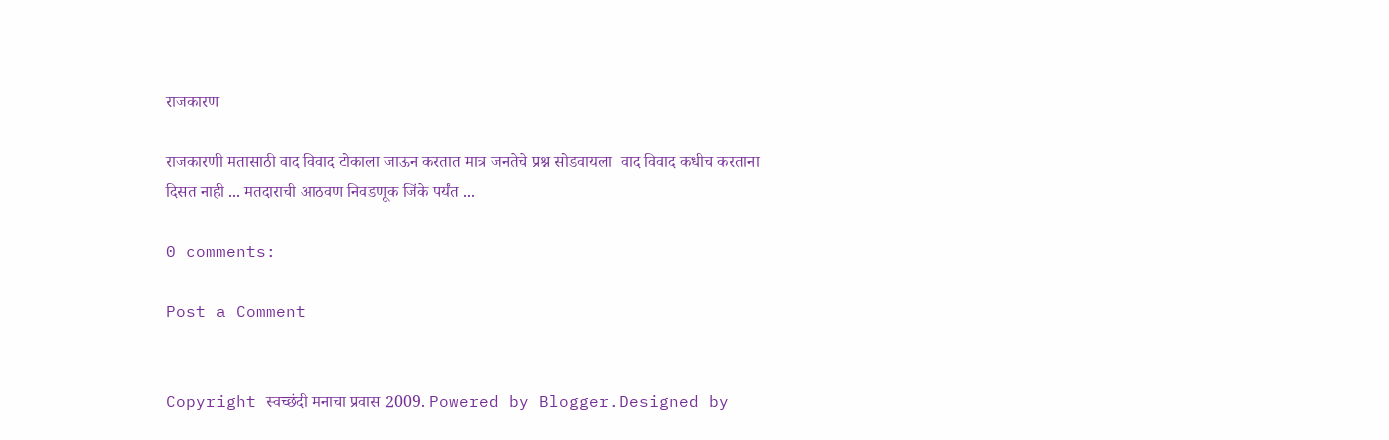राजकारण

राजकारणी मतासाठी वाद विवाद टोकाला जाऊन करतात मात्र जनतेचे प्रश्न सोडवायला  वाद विवाद कधीच करताना दिसत नाही ... मतदाराची आठवण निवडणूक जिंके पर्यंत ...

0 comments:

Post a Comment


Copyright स्वच्छंदी मनाचा प्रवास 2009. Powered by Blogger.Designed by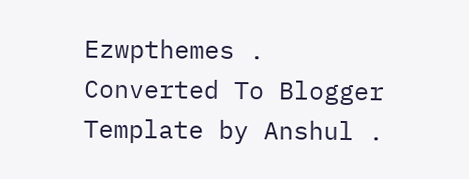Ezwpthemes .
Converted To Blogger Template by Anshul .